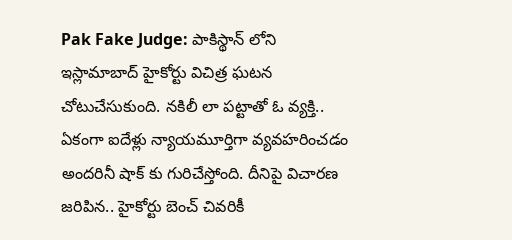Pak Fake Judge: పాకిస్థాన్ లోని ఇస్లామాబాద్ హైకోర్టు విచిత్ర ఘటన చోటుచేసుకుంది. నకిలీ లా పట్టాతో ఓ వ్యక్తి.. ఏకంగా ఐదేళ్లు న్యాయమూర్తిగా వ్యవహరించడం అందరినీ షాక్ కు గురిచేస్తోంది. దీనిపై విచారణ జరిపిన.. హైకోర్టు బెంచ్ చివరికీ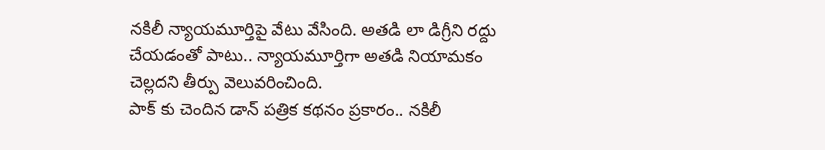నకిలీ న్యాయమూర్తిపై వేటు వేసింది. అతడి లా డిగ్రీని రద్దు చేయడంతో పాటు.. న్యాయమూర్తిగా అతడి నియామకం చెల్లదని తీర్పు వెలువరించింది.
పాక్ కు చెందిన డాన్ పత్రిక కథనం ప్రకారం.. నకిలీ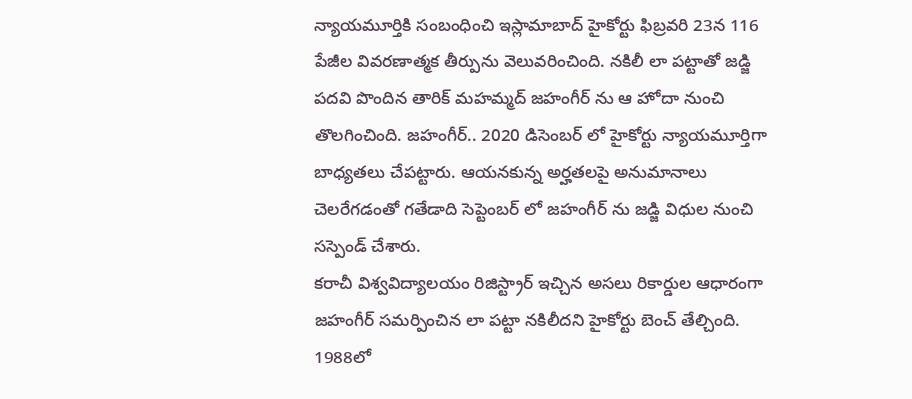న్యాయమూర్తికి సంబంధించి ఇస్లామాబాద్ హైకోర్టు ఫిబ్రవరి 23న 116 పేజీల వివరణాత్మక తీర్పును వెలువరించింది. నకిలీ లా పట్టాతో జడ్జి పదవి పొందిన తారిక్ మహమ్మద్ జహంగీర్ ను ఆ హోదా నుంచి తొలగించింది. జహంగీర్.. 2020 డిసెంబర్ లో హైకోర్టు న్యాయమూర్తిగా బాధ్యతలు చేపట్టారు. ఆయనకున్న అర్హతలపై అనుమానాలు చెలరేగడంతో గతేడాది సెప్టెంబర్ లో జహంగీర్ ను జడ్జి విధుల నుంచి సస్పెండ్ చేశారు.
కరాచీ విశ్వవిద్యాలయం రిజిస్ట్రార్ ఇచ్చిన అసలు రికార్డుల ఆధారంగా జహంగీర్ సమర్పించిన లా పట్టా నకిలీదని హైకోర్టు బెంచ్ తేల్చింది. 1988లో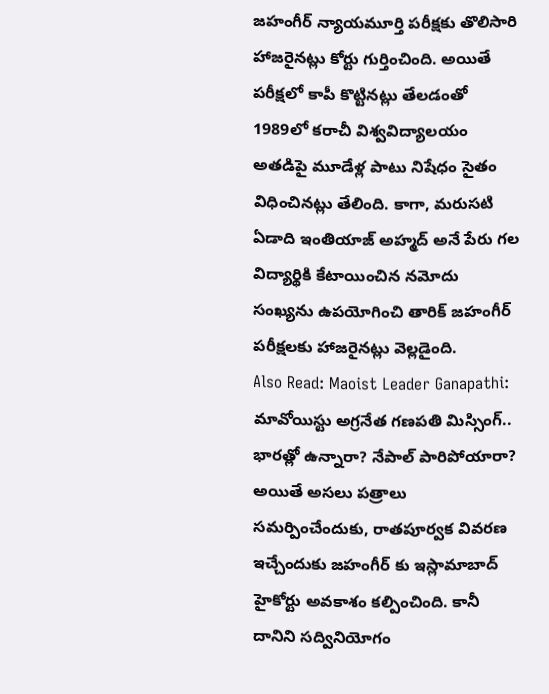జహంగీర్ న్యాయమూర్తి పరీక్షకు తొలిసారి హాజరైనట్లు కోర్టు గుర్తించింది. అయితే పరీక్షలో కాపీ కొట్టినట్లు తేలడంతో 1989లో కరాచీ విశ్వవిద్యాలయం అతడిపై మూడేళ్ల పాటు నిషేధం సైతం విధించినట్లు తేలింది. కాగా, మరుసటి ఏడాది ఇంతియాజ్ అహ్మద్ అనే పేరు గల విద్యార్థికి కేటాయించిన నమోదు సంఖ్యను ఉపయోగించి తారిక్ జహంగీర్ పరీక్షలకు హాజరైనట్లు వెల్లడైంది.
Also Read: Maoist Leader Ganapathi: మావోయిస్టు అగ్రనేత గణపతి మిస్సింగ్.. భారత్లో ఉన్నారా? నేపాల్ పారిపోయారా?
అయితే అసలు పత్రాలు సమర్పించేందుకు, రాతపూర్వక వివరణ ఇచ్చేందుకు జహంగీర్ కు ఇస్లామాబాద్ హైకోర్టు అవకాశం కల్పించింది. కానీ దానిని సద్వినియోగం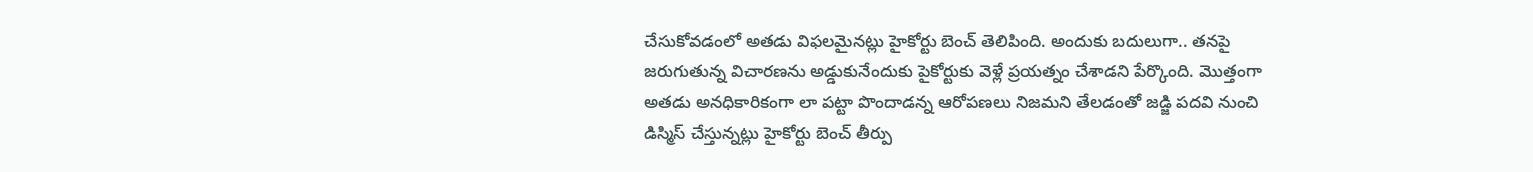చేసుకోవడంలో అతడు విఫలమైనట్లు హైకోర్టు బెంచ్ తెలిపింది. అందుకు బదులుగా.. తనపై జరుగుతున్న విచారణను అడ్డుకునేందుకు పైకోర్టుకు వెళ్లే ప్రయత్నం చేశాడని పేర్కొంది. మెుత్తంగా అతడు అనధికారికంగా లా పట్టా పొందాడన్న ఆరోపణలు నిజమని తేలడంతో జడ్జి పదవి నుంచి డిస్మిస్ చేస్తున్నట్లు హైకోర్టు బెంచ్ తీర్పు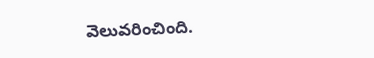వెలువరించింది.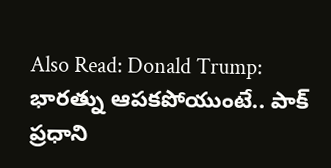Also Read: Donald Trump: భారత్ను ఆపకపోయుంటే.. పాక్ ప్రధాని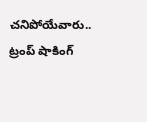చనిపోయేవారు.. ట్రంప్ షాకింగ్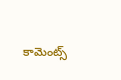కామెంట్స్